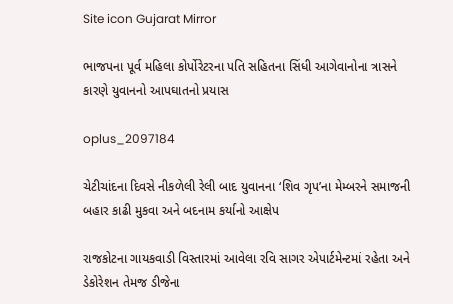Site icon Gujarat Mirror

ભાજપના પૂર્વ મહિલા કોર્પોરેટરના પતિ સહિતના સિંધી આગેવાનોના ત્રાસને કારણે યુવાનનો આપઘાતનો પ્રયાસ

oplus_2097184

ચેટીચાંદના દિવસે નીકળેલી રેલી બાદ યુવાનના ‘શિવ ગૃપ’ના મેમ્બરને સમાજની બહાર કાઢી મુકવા અને બદનામ કર્યાનો આક્ષેપ

રાજકોટના ગાયકવાડી વિસ્તારમાં આવેલા રવિ સાગર એપાર્ટમેન્ટમાં રહેતા અને ડેકોરેશન તેમજ ડીજેના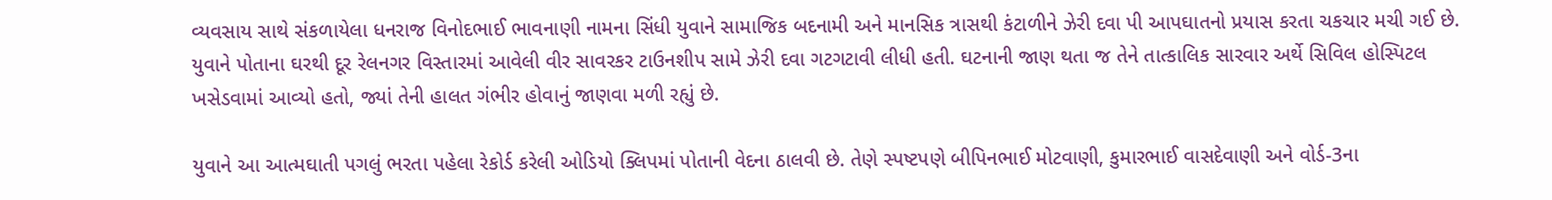વ્યવસાય સાથે સંકળાયેલા ધનરાજ વિનોદભાઈ ભાવનાણી નામના સિંધી યુવાને સામાજિક બદનામી અને માનસિક ત્રાસથી કંટાળીને ઝેરી દવા પી આપઘાતનો પ્રયાસ કરતા ચકચાર મચી ગઈ છે. યુવાને પોતાના ઘરથી દૂર રેલનગર વિસ્તારમાં આવેલી વીર સાવરકર ટાઉનશીપ સામે ઝેરી દવા ગટગટાવી લીધી હતી. ઘટનાની જાણ થતા જ તેને તાત્કાલિક સારવાર અર્થે સિવિલ હોસ્પિટલ ખસેડવામાં આવ્યો હતો, જ્યાં તેની હાલત ગંભીર હોવાનું જાણવા મળી રહ્યું છે.

યુવાને આ આત્મઘાતી પગલું ભરતા પહેલા રેકોર્ડ કરેલી ઓડિયો ક્લિપમાં પોતાની વેદના ઠાલવી છે. તેણે સ્પષ્ટપણે બીપિનભાઈ મોટવાણી, કુમારભાઈ વાસદેવાણી અને વોર્ડ-3ના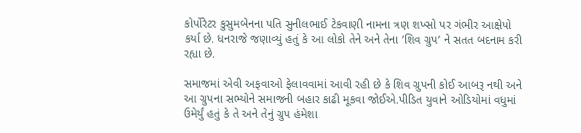કોર્પોરેટર કુસુમબેનના પતિ સુનીલભાઈ ટેકવાણી નામના ત્રણ શખ્સો પર ગંભીર આક્ષેપો કર્યા છે. ધનરાજે જણાવ્યું હતું કે આ લોકો તેને અને તેના ’શિવ ગ્રુપ’ ને સતત બદનામ કરી રહ્યા છે.

સમાજમાં એવી અફવાઓ ફેલાવવામાં આવી રહી છે કે શિવ ગ્રુપની કોઈ આબરૂ નથી અને આ ગ્રુપના સભ્યોને સમાજની બહાર કાઢી મૂકવા જોઈએ.પીડિત યુવાને ઓડિયોમાં વધુમાં ઉમેર્યું હતું કે તે અને તેનું ગ્રુપ હંમેશા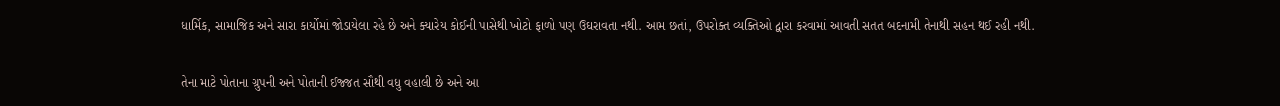ધાર્મિક, સામાજિક અને સારા કાર્યોમાં જોડાયેલા રહે છે અને ક્યારેય કોઈની પાસેથી ખોટો ફાળો પણ ઉઘરાવતા નથી. આમ છતાં, ઉપરોક્ત વ્યક્તિઓ દ્વારા કરવામાં આવતી સતત બદનામી તેનાથી સહન થઈ રહી નથી.

તેના માટે પોતાના ગ્રુપની અને પોતાની ઈજ્જત સૌથી વધુ વહાલી છે અને આ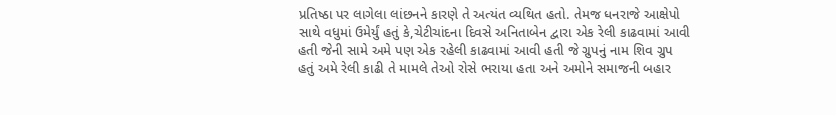પ્રતિષ્ઠા પર લાગેલા લાંછનને કારણે તે અત્યંત વ્યથિત હતો. તેમજ ધનરાજે આક્ષેપો સાથે વધુમાં ઉમેર્યું હતું કે,ચેટીચાંદના દિવસે અનિતાબેન દ્વારા એક રેલી કાઢવામાં આવી હતી જેની સામે અમે પણ એક રહેલી કાઢવામાં આવી હતી જે ગ્રુપનું નામ શિવ ગ્રુપ હતું અમે રેલી કાઢી તે મામલે તેઓ રોસે ભરાયા હતા અને અમોને સમાજની બહાર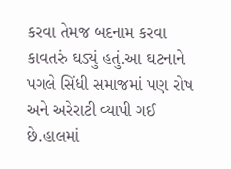કરવા તેમજ બદનામ કરવા કાવતરું ઘડ્યું હતું.આ ઘટનાને પગલે સિંધી સમાજમાં પણ રોષ અને અરેરાટી વ્યાપી ગઈ છે.હાલમાં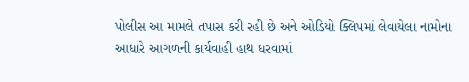પોલીસ આ મામલે તપાસ કરી રહી છે અને ઓડિયો ક્લિપમાં લેવાયેલા નામોના આધારે આગળની કાર્યવાહી હાથ ધરવામાં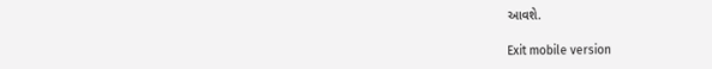આવશે.

Exit mobile version